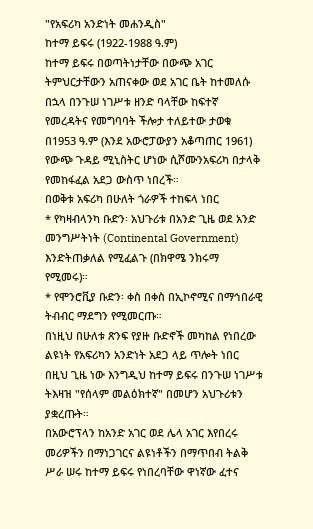"የአፍሪካ አንድነት መሐንዲስ"
ከተማ ይፍሩ (1922-1988 ዓ.ም)
ከተማ ይፍሩ በወጣትነታቸው በውጭ አገር ትምህርታቸውን አጠናቀው ወደ አገር ቤት ከተመለሱ በኋላ በንጉሠ ነገሥቱ ዘንድ ባላቸው ከፍተኛ የመረዳትና የመግባባት ችሎታ ተለይተው ታወቁ በ1953 ዓ.ም (እንደ አውሮፓውያን አቆጣጠር 1961) የውጭ ጉዳይ ሚኒስትር ሆነው ሲሾሙንአፍሪካ በታላቅ የመከፋፈል አደጋ ውስጥ ነበረች።
በወቅቱ አፍሪካ በሁለት ጎራዎች ተከፍላ ነበር
* የካዛብላንካ ቡድን፡ አህጉሪቱ በአንድ ጊዜ ወደ አንድ መንግሥትነት (Continental Government) እንድትጠቃለል የሚፈልጉ (በክዋሜ ንክሩማ የሚመሩ)።
* የሞንሮቪያ ቡድን፡ ቀስ በቀስ በኢኮኖሚና በማኅበራዊ ትብብር ማደግን የሚመርጡ።
በነዚህ በሁለቱ ጽንፍ የያዙ ቡድኖች መካከል የነበረው ልዩነት የአፍሪካን አንድነት አደጋ ላይ ጥሎት ነበር በዚህ ጊዜ ነው እንግዲህ ከተማ ይፍሩ በንጉሠ ነገሥቱ ትእዛዝ "የሰላም መልዕክተኛ" በመሆን አህጉሪቱን ያቋረጡት።
በአውሮፕላን ከአንድ አገር ወደ ሌላ አገር እየበረሩ መሪዎችን በማነጋገርና ልዩነቶችን በማጥበብ ትልቅ ሥራ ሠሩ ከተማ ይፍሩ የነበረባቸው ዋነኛው ፈተና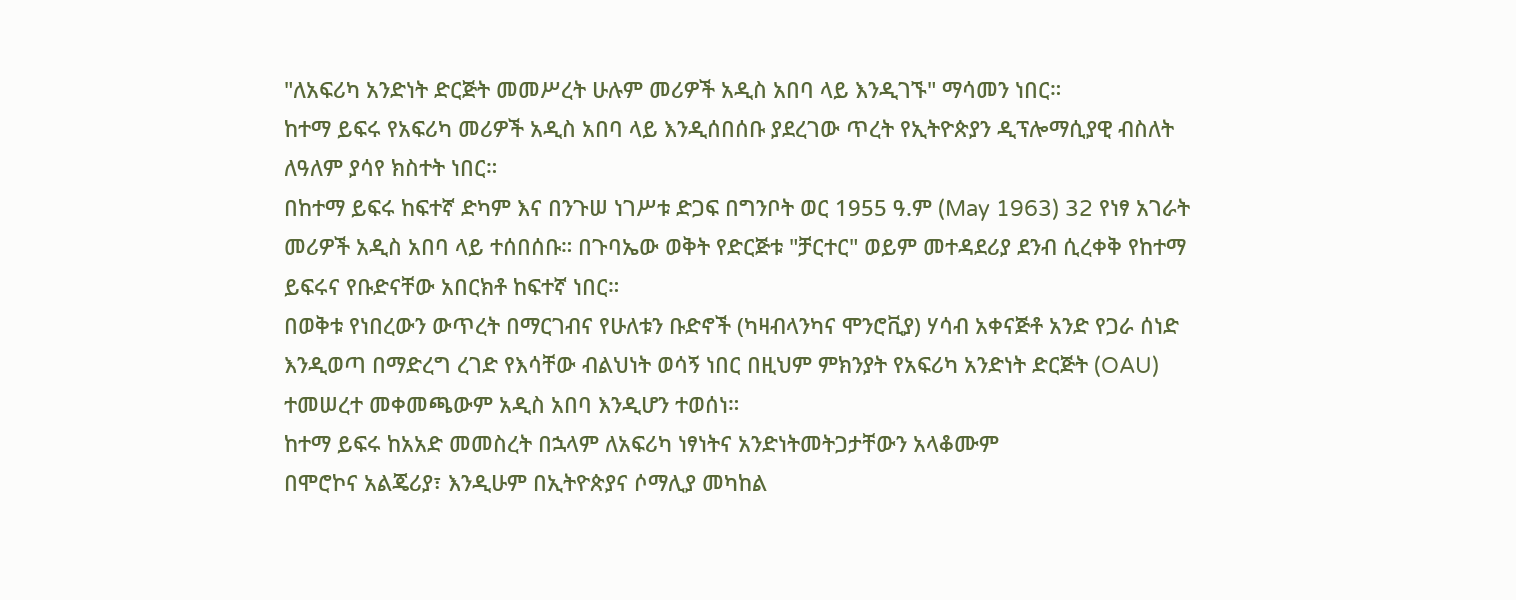"ለአፍሪካ አንድነት ድርጅት መመሥረት ሁሉም መሪዎች አዲስ አበባ ላይ እንዲገኙ" ማሳመን ነበር።
ከተማ ይፍሩ የአፍሪካ መሪዎች አዲስ አበባ ላይ እንዲሰበሰቡ ያደረገው ጥረት የኢትዮጵያን ዲፕሎማሲያዊ ብስለት ለዓለም ያሳየ ክስተት ነበር።
በከተማ ይፍሩ ከፍተኛ ድካም እና በንጉሠ ነገሥቱ ድጋፍ በግንቦት ወር 1955 ዓ.ም (May 1963) 32 የነፃ አገራት መሪዎች አዲስ አበባ ላይ ተሰበሰቡ። በጉባኤው ወቅት የድርጅቱ "ቻርተር" ወይም መተዳደሪያ ደንብ ሲረቀቅ የከተማ ይፍሩና የቡድናቸው አበርክቶ ከፍተኛ ነበር።
በወቅቱ የነበረውን ውጥረት በማርገብና የሁለቱን ቡድኖች (ካዛብላንካና ሞንሮቪያ) ሃሳብ አቀናጅቶ አንድ የጋራ ሰነድ እንዲወጣ በማድረግ ረገድ የእሳቸው ብልህነት ወሳኝ ነበር በዚህም ምክንያት የአፍሪካ አንድነት ድርጅት (OAU) ተመሠረተ መቀመጫውም አዲስ አበባ እንዲሆን ተወሰነ።
ከተማ ይፍሩ ከአአድ መመስረት በኋላም ለአፍሪካ ነፃነትና አንድነትመትጋታቸውን አላቆሙም
በሞሮኮና አልጄሪያ፣ እንዲሁም በኢትዮጵያና ሶማሊያ መካከል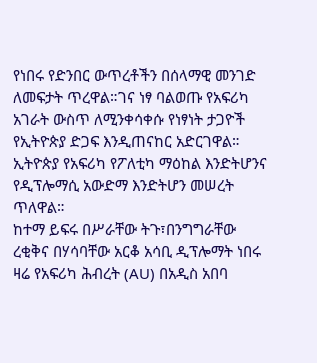የነበሩ የድንበር ውጥረቶችን በሰላማዊ መንገድ ለመፍታት ጥረዋል።ገና ነፃ ባልወጡ የአፍሪካ አገራት ውስጥ ለሚንቀሳቀሱ የነፃነት ታጋዮች የኢትዮጵያ ድጋፍ እንዲጠናከር አድርገዋል።
ኢትዮጵያ የአፍሪካ የፖለቲካ ማዕከል እንድትሆንና የዲፕሎማሲ አውድማ እንድትሆን መሠረት ጥለዋል።
ከተማ ይፍሩ በሥራቸው ትጉ፣በንግግራቸው ረቂቅና በሃሳባቸው አርቆ አሳቢ ዲፕሎማት ነበሩ ዛሬ የአፍሪካ ሕብረት (AU) በአዲስ አበባ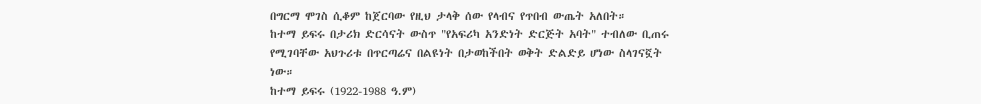በግርማ ሞገስ ሲቆም ከጀርባው የዚህ ታላቅ ሰው የላብና የጥበብ ውጤት አለበት።
ከተማ ይፍሩ በታሪክ ድርሳናት ውስጥ "የአፍሪካ አንድነት ድርጅት አባት" ተብለው ቢጠሩ የሚገባቸው አህጉሪቱ በጥርጣሬና በልዩነት በታወከችበት ወቅት ድልድይ ሆነው ስላገናኟት ነው።
ከተማ ይፍሩ (1922-1988 ዓ.ም)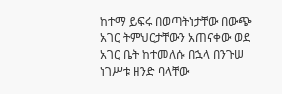ከተማ ይፍሩ በወጣትነታቸው በውጭ አገር ትምህርታቸውን አጠናቀው ወደ አገር ቤት ከተመለሱ በኋላ በንጉሠ ነገሥቱ ዘንድ ባላቸው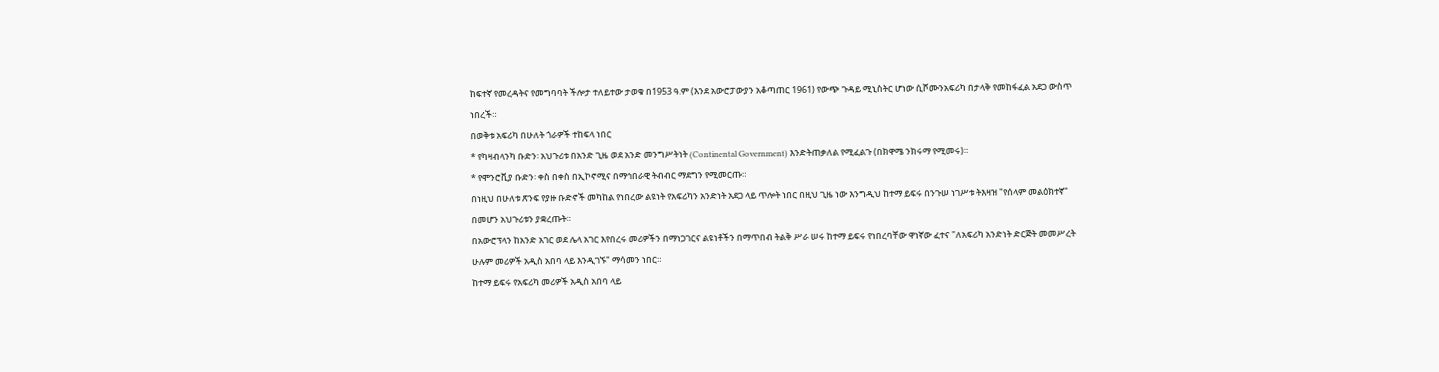ከፍተኛ የመረዳትና የመግባባት ችሎታ ተለይተው ታወቁ በ1953 ዓ.ም (እንደ አውሮፓውያን አቆጣጠር 1961) የውጭ ጉዳይ ሚኒስትር ሆነው ሲሾሙንአፍሪካ በታላቅ የመከፋፈል አደጋ ውስጥ ነበረች።
በወቅቱ አፍሪካ በሁለት ጎራዎች ተከፍላ ነበር
* የካዛብላንካ ቡድን፡ አህጉሪቱ በአንድ ጊዜ ወደ አንድ መንግሥትነት (Continental Government) እንድትጠቃለል የሚፈልጉ (በክዋሜ ንክሩማ የሚመሩ)።
* የሞንሮቪያ ቡድን፡ ቀስ በቀስ በኢኮኖሚና በማኅበራዊ ትብብር ማደግን የሚመርጡ።
በነዚህ በሁለቱ ጽንፍ የያዙ ቡድኖች መካከል የነበረው ልዩነት የአፍሪካን አንድነት አደጋ ላይ ጥሎት ነበር በዚህ ጊዜ ነው እንግዲህ ከተማ ይፍሩ በንጉሠ ነገሥቱ ትእዛዝ "የሰላም መልዕክተኛ" በመሆን አህጉሪቱን ያቋረጡት።
በአውሮፕላን ከአንድ አገር ወደ ሌላ አገር እየበረሩ መሪዎችን በማነጋገርና ልዩነቶችን በማጥበብ ትልቅ ሥራ ሠሩ ከተማ ይፍሩ የነበረባቸው ዋነኛው ፈተና "ለአፍሪካ አንድነት ድርጅት መመሥረት ሁሉም መሪዎች አዲስ አበባ ላይ እንዲገኙ" ማሳመን ነበር።
ከተማ ይፍሩ የአፍሪካ መሪዎች አዲስ አበባ ላይ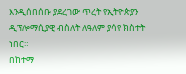እንዲሰበሰቡ ያደረገው ጥረት የኢትዮጵያን ዲፕሎማሲያዊ ብስለት ለዓለም ያሳየ ክስተት ነበር።
በከተማ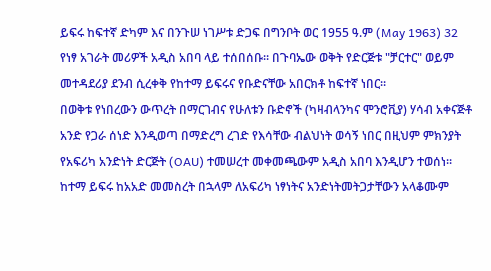ይፍሩ ከፍተኛ ድካም እና በንጉሠ ነገሥቱ ድጋፍ በግንቦት ወር 1955 ዓ.ም (May 1963) 32 የነፃ አገራት መሪዎች አዲስ አበባ ላይ ተሰበሰቡ። በጉባኤው ወቅት የድርጅቱ "ቻርተር" ወይም መተዳደሪያ ደንብ ሲረቀቅ የከተማ ይፍሩና የቡድናቸው አበርክቶ ከፍተኛ ነበር።
በወቅቱ የነበረውን ውጥረት በማርገብና የሁለቱን ቡድኖች (ካዛብላንካና ሞንሮቪያ) ሃሳብ አቀናጅቶ አንድ የጋራ ሰነድ እንዲወጣ በማድረግ ረገድ የእሳቸው ብልህነት ወሳኝ ነበር በዚህም ምክንያት የአፍሪካ አንድነት ድርጅት (OAU) ተመሠረተ መቀመጫውም አዲስ አበባ እንዲሆን ተወሰነ።
ከተማ ይፍሩ ከአአድ መመስረት በኋላም ለአፍሪካ ነፃነትና አንድነትመትጋታቸውን አላቆሙም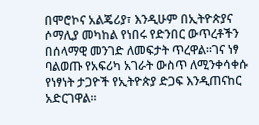በሞሮኮና አልጄሪያ፣ እንዲሁም በኢትዮጵያና ሶማሊያ መካከል የነበሩ የድንበር ውጥረቶችን በሰላማዊ መንገድ ለመፍታት ጥረዋል።ገና ነፃ ባልወጡ የአፍሪካ አገራት ውስጥ ለሚንቀሳቀሱ የነፃነት ታጋዮች የኢትዮጵያ ድጋፍ እንዲጠናከር አድርገዋል።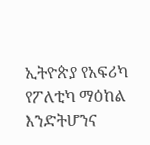ኢትዮጵያ የአፍሪካ የፖለቲካ ማዕከል እንድትሆንና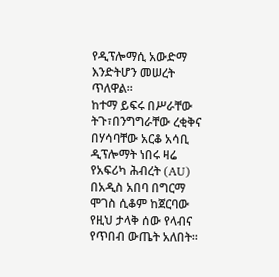የዲፕሎማሲ አውድማ እንድትሆን መሠረት ጥለዋል።
ከተማ ይፍሩ በሥራቸው ትጉ፣በንግግራቸው ረቂቅና በሃሳባቸው አርቆ አሳቢ ዲፕሎማት ነበሩ ዛሬ የአፍሪካ ሕብረት (AU) በአዲስ አበባ በግርማ ሞገስ ሲቆም ከጀርባው የዚህ ታላቅ ሰው የላብና የጥበብ ውጤት አለበት።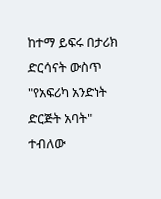ከተማ ይፍሩ በታሪክ ድርሳናት ውስጥ "የአፍሪካ አንድነት ድርጅት አባት" ተብለው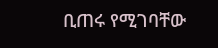ቢጠሩ የሚገባቸው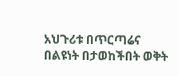አህጉሪቱ በጥርጣሬና በልዩነት በታወከችበት ወቅት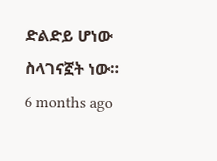ድልድይ ሆነው ስላገናኟት ነው።
6 months ago